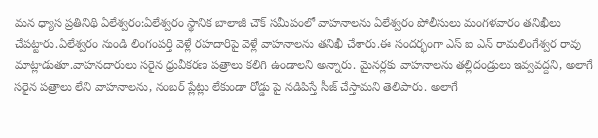మన ధ్యాస ప్రతినిథి ఏలేశ్వరం:ఏలేశ్వరం స్థానిక బాలాజీ చౌక్ సమీపంలో వాహనాలను ఏలేశ్వరం పోలీసులు మంగళవారం తనిఖీలు చేపట్టారు.ఏలేశ్వరం నుండి లింగంపర్తి వెళ్లే రహదారిపై వెళ్లే వాహనాలను తనిఖీ చేశారు.ఈ సందర్భంగా ఎస్ ఐ ఎన్ రామలింగేశ్వర రావు మాట్లాడుతూ.వాహనదారులు సరైన ధ్రువీకరణ పత్రాలు కలిగి ఉండాలని అన్నారు. మైనర్లకు వాహనాలను తల్లిదండ్రులు ఇవ్వవద్దని, అలాగే సరైన పత్రాలు లేని వాహనాలను, నంబర్ ప్లేట్లు లేకుండా రోడ్డు పై నడిపిస్తే సీజ్ చేస్తామని తెలిపారు. అలాగే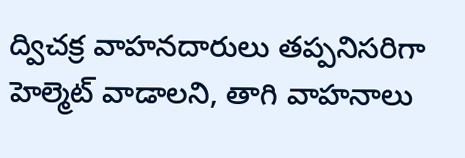ద్విచక్ర వాహనదారులు తప్పనిసరిగా హెల్మెట్ వాడాలని, తాగి వాహనాలు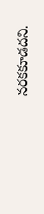నరకకూడదని.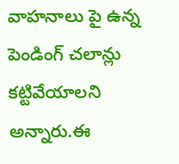వాహనాలు పై ఉన్న పెండింగ్ చలాన్లు కట్టివేయాలని అన్నారు.ఈ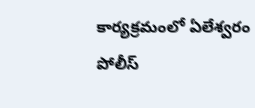కార్యక్రమంలో ఏలేశ్వరం
పోలీస్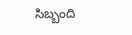సిబ్బంది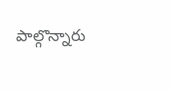పాల్గొన్నారు